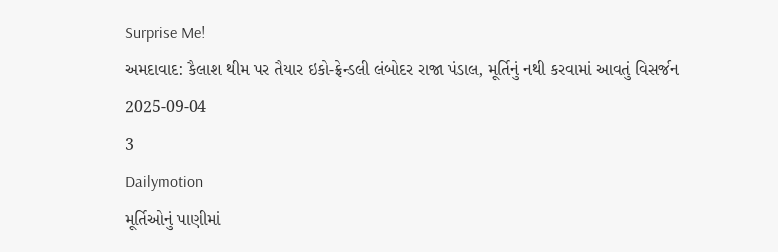Surprise Me!
અમદાવાદ: કૈલાશ થીમ પર તૈયાર ઇકો-ફ્રેન્ડલી લંબોદર રાજા પંડાલ, મૂર્તિનું નથી કરવામાં આવતું વિસર્જન
2025-09-04
3
Dailymotion
મૂર્તિઓનું પાણીમાં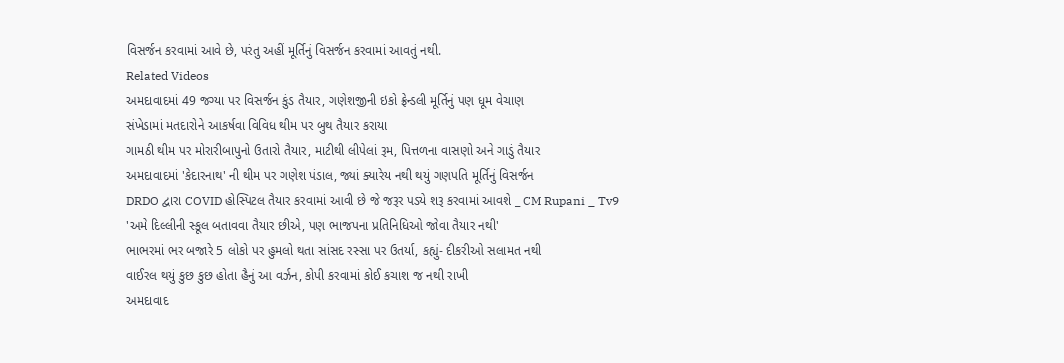વિસર્જન કરવામાં આવે છે, પરંતુ અહીં મૂર્તિનું વિસર્જન કરવામાં આવતું નથી.
Related Videos
અમદાવાદમાં 49 જગ્યા પર વિસર્જન કુંડ તૈયાર, ગણેશજીની ઇકો ફ્રેન્ડલી મૂર્તિનું પણ ધૂમ વેચાણ
સંખેડામાં મતદારોને આકર્ષવા વિવિધ થીમ પર બુથ તૈયાર કરાયા
ગામઠી થીમ પર મોરારીબાપુનો ઉતારો તૈયાર, માટીથી લીપેલાં રૂમ, પિત્તળના વાસણો અને ગાડું તૈયાર
અમદાવાદમાં 'કેદારનાથ' ની થીમ પર ગણેશ પંડાલ, જ્યાં ક્યારેય નથી થયું ગણપતિ મૂર્તિનું વિસર્જન
DRDO દ્વારા COVID હોસ્પિટલ તૈયાર કરવામાં આવી છે જે જરૂર પડ્યે શરૂ કરવામાં આવશે _ CM Rupani _ Tv9
'અમે દિલ્લીની સ્કૂલ બતાવવા તૈયાર છીએ, પણ ભાજપના પ્રતિનિધિઓ જોવા તૈયાર નથી'
ભાભરમાં ભર બજારે 5 લોકો પર હુમલો થતા સાંસદ રસ્સા પર ઉતર્યા, કહ્યું- દીકરીઓ સલામત નથી
વાઈરલ થયું કુછ કુછ હોતા હૈનું આ વર્ઝન, કોપી કરવામાં કોઈ કચાશ જ નથી રાખી
અમદાવાદ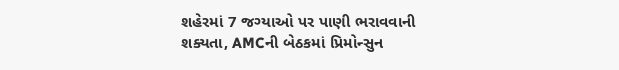શહેરમાં 7 જગ્યાઓ પર પાણી ભરાવવાની શક્યતા, AMCની બેઠકમાં પ્રિમોન્સુન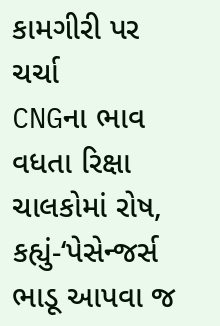કામગીરી પર ચર્ચા
CNGના ભાવ વધતા રિક્ષા ચાલકોમાં રોષ, કહ્યું-‘પેસેન્જર્સ ભાડૂ આપવા જ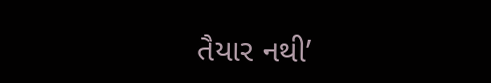તૈયાર નથી’